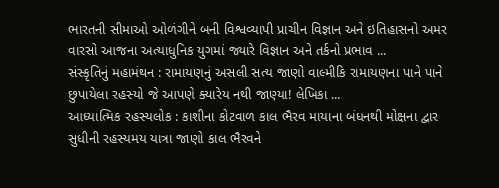ભારતની સીમાઓ ઓળંગીને બની વિશ્વવ્યાપી પ્રાચીન વિજ્ઞાન અને ઇતિહાસનો અમર વારસો આજના અત્યાધુનિક યુગમાં જ્યારે વિજ્ઞાન અને તર્કનો પ્રભાવ ...
સંસ્કૃતિનું મહામંથન : રામાયણનું અસલી સત્ય જાણો વાલ્મીકિ રામાયણના પાને પાને છુપાયેલા રહસ્યો જે આપણે ક્યારેય નથી જાણ્યા! લેખિકા ...
આધ્યાત્મિક રહસ્યલોક : કાશીના કોટવાળ કાલ ભૈરવ માયાના બંધનથી મોક્ષના દ્વાર સુધીની રહસ્યમય યાત્રા જાણો કાલ ભૈરવને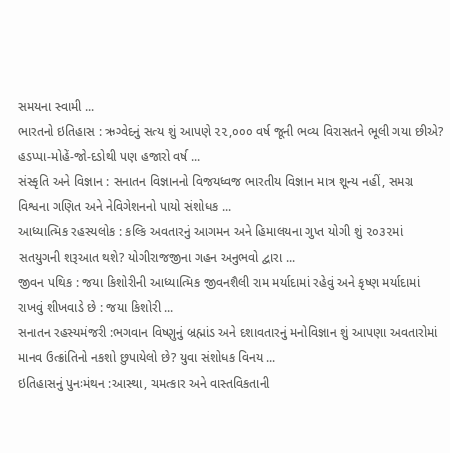સમયના સ્વામી ...
ભારતનો ઇતિહાસ : ઋગ્વેદનું સત્ય શું આપણે ૨૨,૦૦૦ વર્ષ જૂની ભવ્ય વિરાસતને ભૂલી ગયા છીએ? હડપ્પા-મોહેં-જો-દડોથી પણ હજારો વર્ષ ...
સંસ્કૃતિ અને વિજ્ઞાન : સનાતન વિજ્ઞાનનો વિજયધ્વજ ભારતીય વિજ્ઞાન માત્ર શૂન્ય નહીં, સમગ્ર વિશ્વના ગણિત અને નેવિગેશનનો પાયો સંશોધક ...
આધ્યાત્મિક રહસ્યલોક : કલ્કિ અવતારનું આગમન અને હિમાલયના ગુપ્ત યોગી શું ૨૦૩૨માં સતયુગની શરૂઆત થશે? યોગીરાજજીના ગહન અનુભવો દ્વારા ...
જીવન પથિક : જયા કિશોરીની આધ્યાત્મિક જીવનશૈલી રામ મર્યાદામાં રહેવું અને કૃષ્ણ મર્યાદામાં રાખવું શીખવાડે છે : જયા કિશોરી ...
સનાતન રહસ્યમંજરી :ભગવાન વિષ્ણુનું બ્રહ્માંડ અને દશાવતારનું મનોવિજ્ઞાન શું આપણા અવતારોમાં માનવ ઉત્ક્રાંતિનો નકશો છુપાયેલો છે? યુવા સંશોધક વિનય ...
ઇતિહાસનું પુનઃમંથન :આસ્થા, ચમત્કાર અને વાસ્તવિકતાની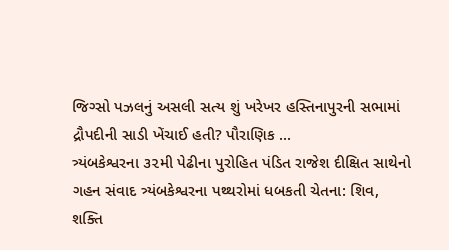જિગ્સો પઝલનું અસલી સત્ય શું ખરેખર હસ્તિનાપુરની સભામાં દ્રૌપદીની સાડી ખેંચાઈ હતી? પૌરાણિક ...
ત્ર્યંબકેશ્વરના ૩૨મી પેઢીના પુરોહિત પંડિત રાજેશ દીક્ષિત સાથેનો ગહન સંવાદ ત્ર્યંબકેશ્વરના પથ્થરોમાં ધબકતી ચેતના: શિવ, શક્તિ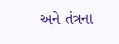અને તંત્રના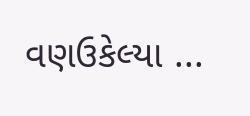વણઉકેલ્યા ...